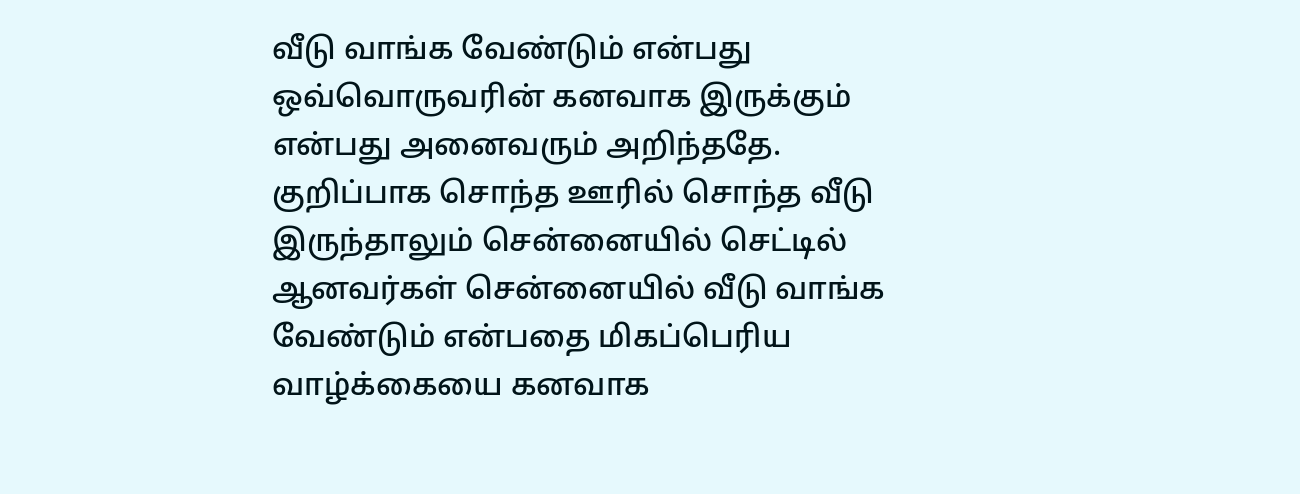வீடு வாங்க வேண்டும் என்பது ஒவ்வொருவரின் கனவாக இருக்கும் என்பது அனைவரும் அறிந்ததே.
குறிப்பாக சொந்த ஊரில் சொந்த வீடு இருந்தாலும் சென்னையில் செட்டில் ஆனவர்கள் சென்னையில் வீடு வாங்க வேண்டும் என்பதை மிகப்பெரிய வாழ்க்கையை கனவாக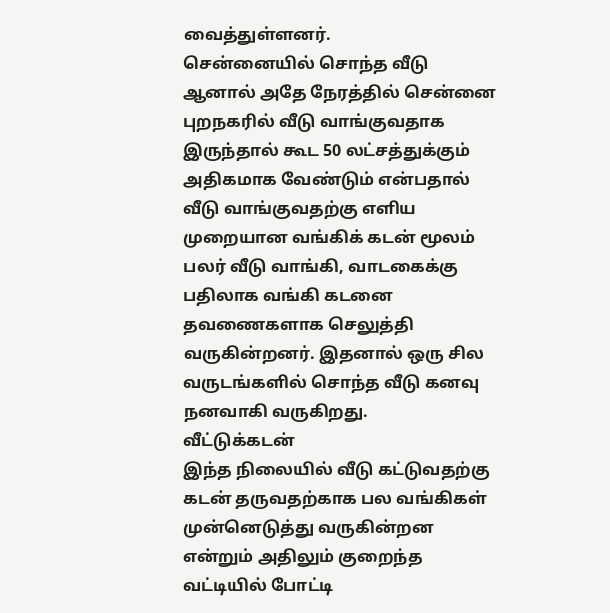வைத்துள்ளனர்.
சென்னையில் சொந்த வீடு
ஆனால் அதே நேரத்தில் சென்னை புறநகரில் வீடு வாங்குவதாக இருந்தால் கூட 50 லட்சத்துக்கும் அதிகமாக வேண்டும் என்பதால் வீடு வாங்குவதற்கு எளிய முறையான வங்கிக் கடன் மூலம் பலர் வீடு வாங்கி, வாடகைக்கு பதிலாக வங்கி கடனை தவணைகளாக செலுத்தி வருகின்றனர். இதனால் ஒரு சில வருடங்களில் சொந்த வீடு கனவு நனவாகி வருகிறது.
வீட்டுக்கடன்
இந்த நிலையில் வீடு கட்டுவதற்கு கடன் தருவதற்காக பல வங்கிகள் முன்னெடுத்து வருகின்றன என்றும் அதிலும் குறைந்த வட்டியில் போட்டி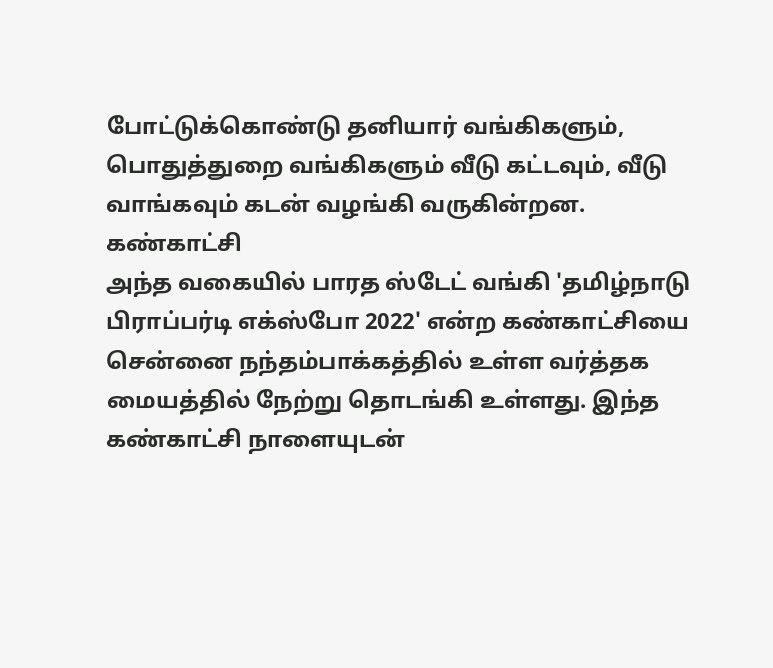போட்டுக்கொண்டு தனியார் வங்கிகளும், பொதுத்துறை வங்கிகளும் வீடு கட்டவும், வீடு வாங்கவும் கடன் வழங்கி வருகின்றன.
கண்காட்சி
அந்த வகையில் பாரத ஸ்டேட் வங்கி 'தமிழ்நாடு பிராப்பர்டி எக்ஸ்போ 2022' என்ற கண்காட்சியை சென்னை நந்தம்பாக்கத்தில் உள்ள வர்த்தக மையத்தில் நேற்று தொடங்கி உள்ளது. இந்த கண்காட்சி நாளையுடன்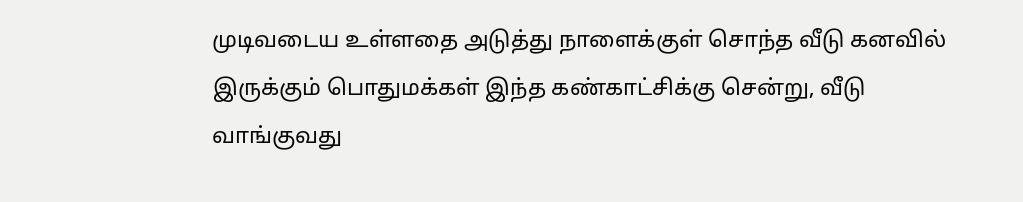முடிவடைய உள்ளதை அடுத்து நாளைக்குள் சொந்த வீடு கனவில் இருக்கும் பொதுமக்கள் இந்த கண்காட்சிக்கு சென்று, வீடு வாங்குவது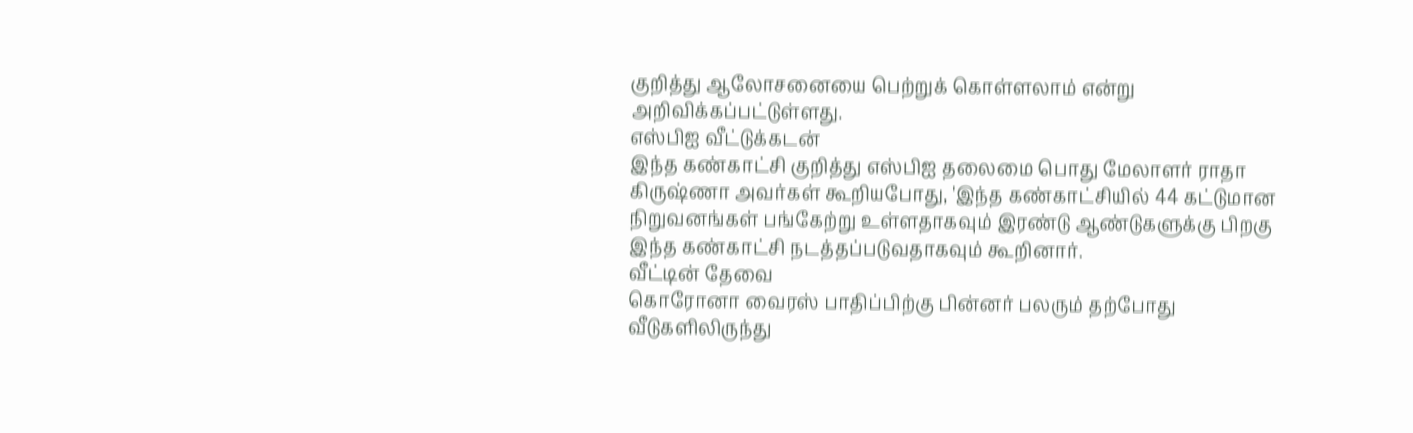குறித்து ஆலோசனையை பெற்றுக் கொள்ளலாம் என்று அறிவிக்கப்பட்டுள்ளது.
எஸ்பிஐ வீட்டுக்கடன்
இந்த கண்காட்சி குறித்து எஸ்பிஐ தலைமை பொது மேலாளர் ராதா கிருஷ்ணா அவர்கள் கூறியபோது, 'இந்த கண்காட்சியில் 44 கட்டுமான நிறுவனங்கள் பங்கேற்று உள்ளதாகவும் இரண்டு ஆண்டுகளுக்கு பிறகு இந்த கண்காட்சி நடத்தப்படுவதாகவும் கூறினார்.
வீட்டின் தேவை
கொரோனா வைரஸ் பாதிப்பிற்கு பின்னர் பலரும் தற்போது வீடுகளிலிருந்து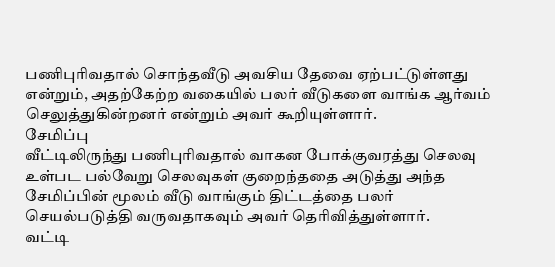பணிபுரிவதால் சொந்தவீடு அவசிய தேவை ஏற்பட்டுள்ளது என்றும், அதற்கேற்ற வகையில் பலர் வீடுகளை வாங்க ஆர்வம் செலுத்துகின்றனர் என்றும் அவர் கூறியுள்ளார்.
சேமிப்பு
வீட்டிலிருந்து பணிபுரிவதால் வாகன போக்குவரத்து செலவு உள்பட பல்வேறு செலவுகள் குறைந்ததை அடுத்து அந்த சேமிப்பின் மூலம் வீடு வாங்கும் திட்டத்தை பலர் செயல்படுத்தி வருவதாகவும் அவர் தெரிவித்துள்ளார்.
வட்டி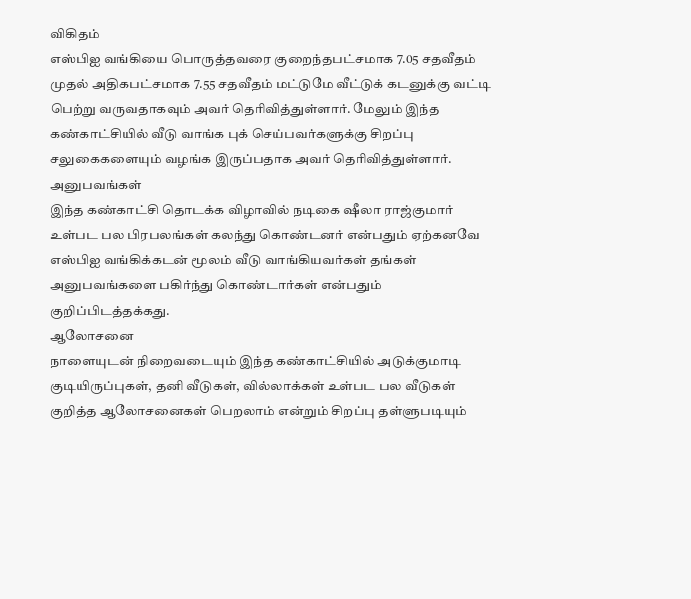விகிதம்
எஸ்பிஐ வங்கியை பொருத்தவரை குறைந்தபட்சமாக 7.05 சதவீதம் முதல் அதிகபட்சமாக 7.55 சதவீதம் மட்டுமே வீட்டுக் கடனுக்கு வட்டி பெற்று வருவதாகவும் அவர் தெரிவித்துள்ளார். மேலும் இந்த கண்காட்சியில் வீடு வாங்க புக் செய்பவர்களுக்கு சிறப்பு சலுகைகளையும் வழங்க இருப்பதாக அவர் தெரிவித்துள்ளார்.
அனுபவங்கள்
இந்த கண்காட்சி தொடக்க விழாவில் நடிகை ஷீலா ராஜ்குமார் உள்பட பல பிரபலங்கள் கலந்து கொண்டனர் என்பதும் ஏற்கனவே எஸ்பிஐ வங்கிக்கடன் மூலம் வீடு வாங்கியவர்கள் தங்கள் அனுபவங்களை பகிர்ந்து கொண்டார்கள் என்பதும் குறிப்பிடத்தக்கது.
ஆலோசனை
நாளையுடன் நிறைவடையும் இந்த கண்காட்சியில் அடுக்குமாடி குடியிருப்புகள், தனி வீடுகள், வில்லாக்கள் உள்பட பல வீடுகள் குறித்த ஆலோசனைகள் பெறலாம் என்றும் சிறப்பு தள்ளுபடியும்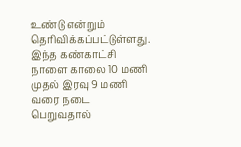உண்டு என்றும் தெரிவிக்கப்பட்டுள்ளது. இந்த கண்காட்சி நாளை காலை 10 மணி முதல் இரவு 9 மணி வரை நடை பெறுவதால்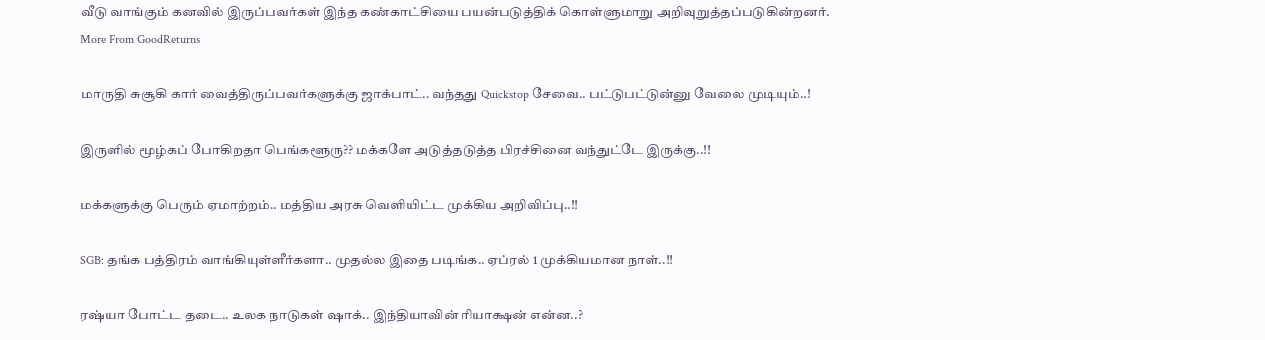வீடு வாங்கும் கனவில் இருப்பவர்கள் இந்த கண்காட்சியை பயன்படுத்திக் கொள்ளுமாறு அறிவுறுத்தப்படுகின்றனர்.
More From GoodReturns

மாருதி சுசூகி கார் வைத்திருப்பவர்களுக்கு ஜாக்பாட்.. வந்தது Quickstop சேவை.. பட்டுபட்டுன்னு வேலை முடியும்..!

இருளில் மூழ்கப் போகிறதா பெங்களூரு?? மக்களே அடுத்தடுத்த பிரச்சினை வந்துட்டே இருக்கு..!!

மக்களுக்கு பெரும் ஏமாற்றம்.. மத்திய அரசு வெளியிட்ட முக்கிய அறிவிப்பு..!!

SGB: தங்க பத்திரம் வாங்கியுள்ளீர்களா.. முதல்ல இதை படிங்க.. ஏப்ரல் 1 முக்கியமான நாள்..!!

ரஷ்யா போட்ட தடை.. உலக நாடுகள் ஷாக்.. இந்தியாவின் ரியாக்ஷன் என்ன..?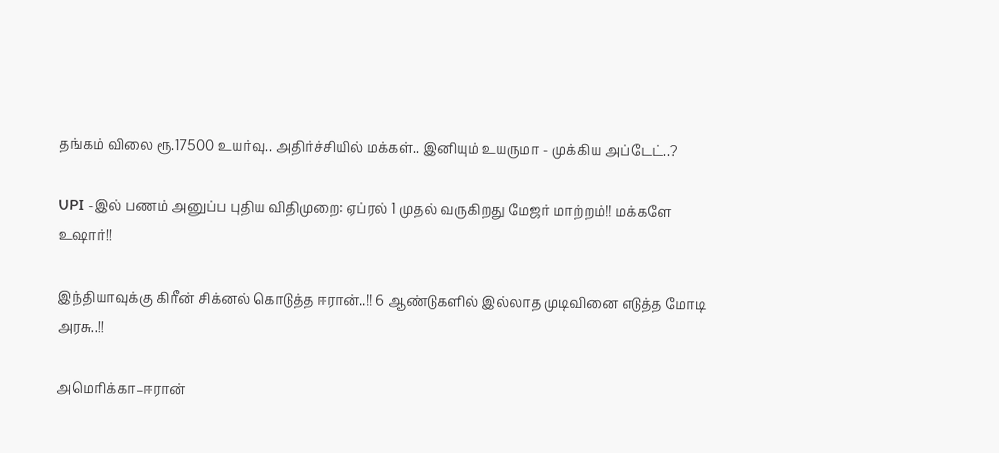தங்கம் விலை ரூ.17500 உயர்வு.. அதிர்ச்சியில் மக்கள்.. இனியும் உயருமா - முக்கிய அப்டேட்..?

UPI -இல் பணம் அனுப்ப புதிய விதிமுறை: ஏப்ரல் 1 முதல் வருகிறது மேஜர் மாற்றம்!! மக்களே உஷார்!!

இந்தியாவுக்கு கிரீன் சிக்னல் கொடுத்த ஈரான்..!! 6 ஆண்டுகளில் இல்லாத முடிவினை எடுத்த மோடி அரசு..!!

அமெரிக்கா–ஈரான்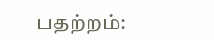பதற்றம்: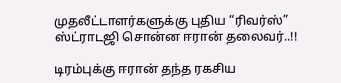முதலீட்டாளர்களுக்கு புதிய “ரிவர்ஸ்” ஸ்ட்ராடஜி சொன்ன ஈரான் தலைவர்..!!

டிரம்புக்கு ஈரான் தந்த ரகசிய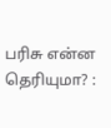பரிசு என்ன தெரியுமா? :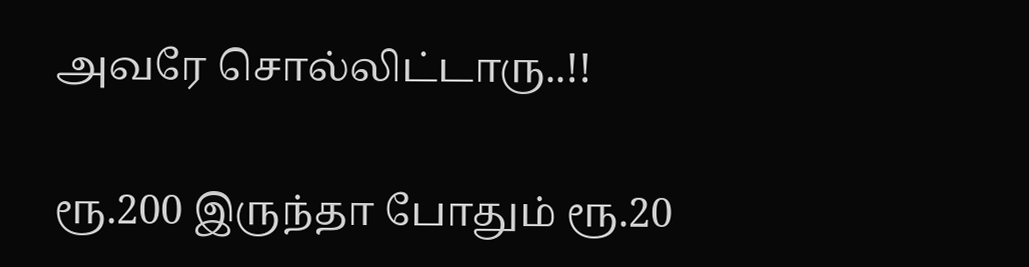அவரே சொல்லிட்டாரு..!!

ரூ.200 இருந்தா போதும் ரூ.20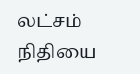லட்சம் நிதியை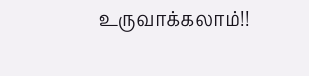உருவாக்கலாம்!!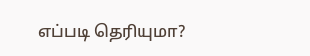எப்படி தெரியுமா?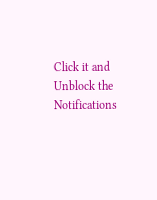Click it and Unblock the Notifications